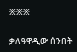፠፠፠

ቃለዓዋዲው ሰንበት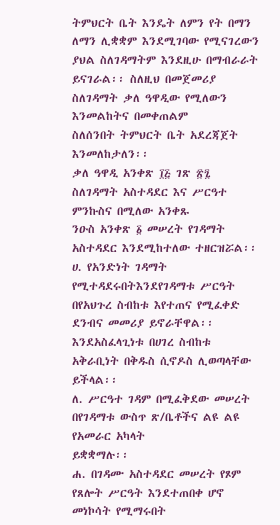ትምህርት ቤት እንዴት ለምን የት በማን ለማን ሊቋቋም እንደሚገባው የሚናገረውን
ያህል ስለገዳማትም እንደዚሁ በማብራራት ይናገራል፡፡ ስለዚህ በመጀመሪያ ስለገዳማት ቃለ ዓዋዲው የሚለውን እንመልከትና በመቀጠልም
ስለሰንበት ትምህርት ቤት አደረጃጀት እንመለከታለን፡፡
ቃለ ዓዋዲ አንቀጽ ፲፭ ገጽ ፳፯ ስለገዳማት አስተዳደር እና ሥርዓተ ምንኩስና በሚለው አንቀጹ
ንዑስ አንቀጽ ፩ መሠረት የገዳማት አስተዳደር እንደሚከተለው ተዘርዝሯል፡፡
ሀ. የአንድነት ገዳማት የሚተዳደሩበትእንደየገዳማቱ ሥርዓት በየአህጉረ ስብከቱ እየተጠና የሚፈቀድ
ደንብና መመሪያ ይኖራቸዋል፡፡ እንደአስፈላጊነቱ በሀገረ ስብከቱ አቅራቢነት በቅዱስ ሲኖዶስ ሊወጣላቸው ይችላል፡፡
ለ. ሥርዓተ ገዳም በሚፈቅደው መሠረት በየገዳማቱ ውስጥ ጽ/ቤቶችና ልዩ ልዩ የአመራር አካላት
ይቋቋማሉ፡፡
ሐ. በገዳሙ አስተዳደር መሠረት የጾም የጸሎት ሥርዓት እንደተጠበቀ ሆኖ መነኮሳት የሚማሩበት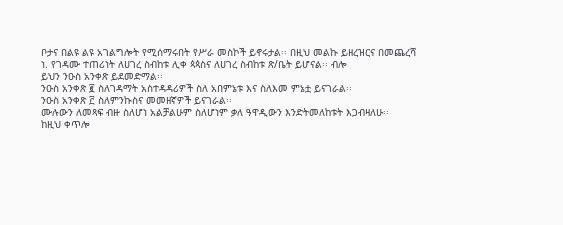ቦታና በልዩ ልዩ አገልግሎት የሚሰማሩበት የሥራ መስኮች ይኖሩታል፡፡ በዚህ መልኩ ይዘረዝርና በመጨረሻ
ነ. የገዳሙ ተጠሪነት ለሀገረ ስብከቱ ሊቀ ጳጳስና ለሀገረ ስብከቱ ጽ/ቤት ይሆናል፡፡ ብሎ
ይህን ንዑስ አንቀጽ ይደመድማል፡፡
ንዑስ አንቀጽ ፪ ስለገዳማት አስተዳዳሪዎች ስለ አበምኔቱ እና ስለእመ ምኔቷ ይናገራል፡፡
ንዑስ አንቀጽ ፫ ስለምንኩስና መመዘኛዎች ይናገራል፡፡
ሙሉውን ለመጻፍ ብዙ ስለሆነ አልቻልሁም ስለሆነም ቃለ ዓዋዲውን እንድትመለከቱት እጋብዛለሁ፡፡
ከዚህ ቀጥሎ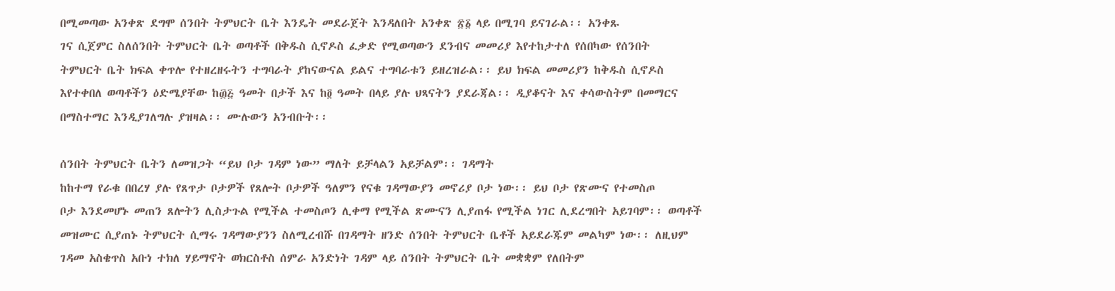በሚመጣው አንቀጽ ደግሞ ሰንበት ትምህርት ቤት እንዴት መደራጀት እንዳለበት አንቀጽ ፳፩ ላይ በሚገባ ይናገራል፡፡ አንቀጹ
ገና ሲጀምር ስለሰንበት ትምህርት ቤት ወጣቶች በቅዱስ ሲኖዶስ ፈቃድ የሚወጣውን ደንብና መመሪያ እየተከታተለ የሰበካው የሰንበት
ትምህርት ቤት ክፍል ቀጥሎ የተዘረዘሩትን ተግባራት ያከናውናል ይልና ተግባራቱን ይዘረዝራል፡፡ ይህ ክፍል መመሪያን ከቅዱስ ሲኖዶስ
እየተቀበለ ወጣቶችን ዕድሜያቸው ከ፴፭ ዓመት በታች እና ከ፬ ዓመት በላይ ያሉ ህጻናትን ያደራጃል፡፡ ዲያቆናት እና ቀሳውስትም በመማርና
በማስተማር እንዲያገለግሉ ያዝዛል፡፡ ሙሉውን አንብቡት፡፡

ሰንበት ትምህርት ቤትን ለመዝጋት “ይህ ቦታ ገዳም ነው” ማለት ይቻላልን አይቻልም፡፡ ገዳማት
ከከተማ የራቁ በበረሃ ያሉ የጸጥታ ቦታዎች የጸሎት ቦታዎች ዓለምን የናቁ ገዳማውያን መኖሪያ ቦታ ነው፡፡ ይህ ቦታ የጽሙና የተመስጦ
ቦታ እንደመሆኑ መጠን ጸሎትን ሊስታጉል የሚችል ተመስጦን ሊቀማ የሚችል ጽሙናን ሊያጠፋ የሚችል ነገር ሊደረግበት አይገባም፡፡ ወጣቶች
መዝሙር ሲያጠኑ ትምህርት ሲማሩ ገዳማውያንን ስለሚረብሹ በገዳማት ዘንድ ሰንበት ትምህርት ቤቶች አይደራጁም መልካም ነው፡፡ ለዚህም
ገዳመ አስቄጥስ አቡነ ተክለ ሃይማኖት ወክርስቶስ ሰምራ አንድነት ገዳም ላይ ሰንበት ትምህርት ቤት መቋቋም የለበትም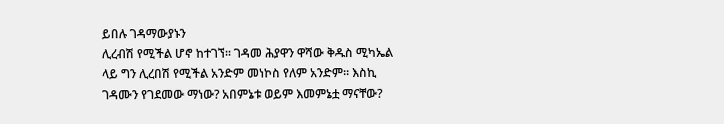ይበሉ ገዳማውያኑን
ሊረብሽ የሚችል ሆኖ ከተገኘ፡፡ ገዳመ ሕያዋን ዋሻው ቅዱስ ሚካኤል ላይ ግን ሊረበሽ የሚችል አንድም መነኮስ የለም አንድም፡፡ እስኪ
ገዳሙን የገደመው ማነው? አበምኔቱ ወይም እመምኔቷ ማናቸው?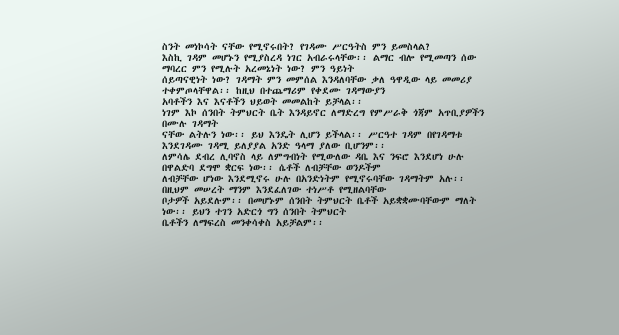ስንት መነኮሳት ናቸው የሚኖሩበት? የገዳሙ ሥርዓትስ ምን ይመስላል?
እስኪ ገዳም መሆኑን የሚያስረዳ ነገር አብራሩላቸው፡፡ ልማር ብሎ የሚመጣን ሰው ማባረር ምን የሚሉት አረመኔነት ነው? ምን ዓይነት
ሰይጣናዊነት ነው? ገዳማት ምን መምሰል እንዳለባቸው ቃለ ዓዋዲው ላይ መመሪያ ተቀምጦላቸዋል፡፡ ከዚህ በተጨማሪም የቀደሙ ገዳማውያን
አባቶችን እና እናቶችን ህይወት መመልከት ይቻላል፡፡
ነገም እኮ ሰንበት ትምህርት ቤት እንዳይኖር ለማድረግ የምሥራቅ ጎጃም አጥቢያዎችን በሙሉ ገዳማት
ናቸው ልትሉን ነው፡፡ ይህ እንዴት ሊሆን ይችላል፡፡ ሥርዓተ ገዳም በየገዳማቱ እንደገዳሙ ገዳሚ ይለያያል አንድ ዓላማ ያለው ቢሆንም፡፡
ለምሳሌ ደብረ ሊባኖስ ላይ ለምግብነት የሚውለው ዳቤ እና ንፍሮ እንደሆነ ሁሉ በዋልድባ ደግሞ ቋርፍ ነው፡፡ ሴቶች ለብቻቸው ወንዶችም
ለብቻቸው ሆነው እንደሚኖሩ ሁሉ በአንድነትም የሚኖሩባቸው ገዳማትም አሉ፡፡ በዚህም መሠረት ማንም እንደፈለገው ተነሥቶ የሚዘልባቸው
ቦታዎች አይደሉም፡፡ በመሆኑም ሰንበት ትምህርት ቤቶች አይቋቋሙባቸውም ማለት ነው፡፡ ይህን ተገን አድርጎ ግን ሰንበት ትምህርት
ቤቶችን ለማፍረስ መንቀሳቀስ አይቻልም፡፡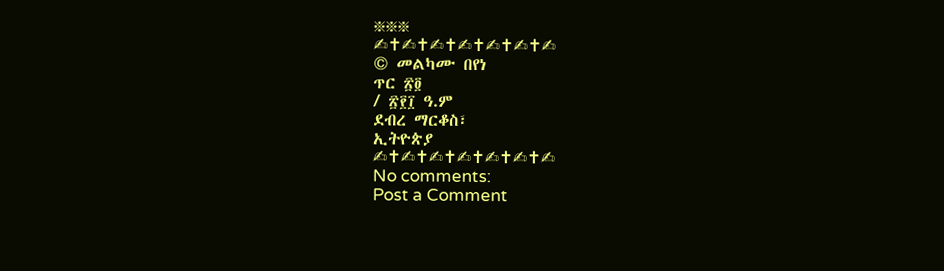፠፠፠
✍✝✍✝✍✝✍✝✍✝✍✝✍
© መልካሙ በየነ
ጥር ፳፬
/ ፳፻፲ ዓ.ም
ደብረ ማርቆስ፣
ኢትዮጵያ
✍✝✍✝✍✝✍✝✍✝✍✝✍
No comments:
Post a Comment